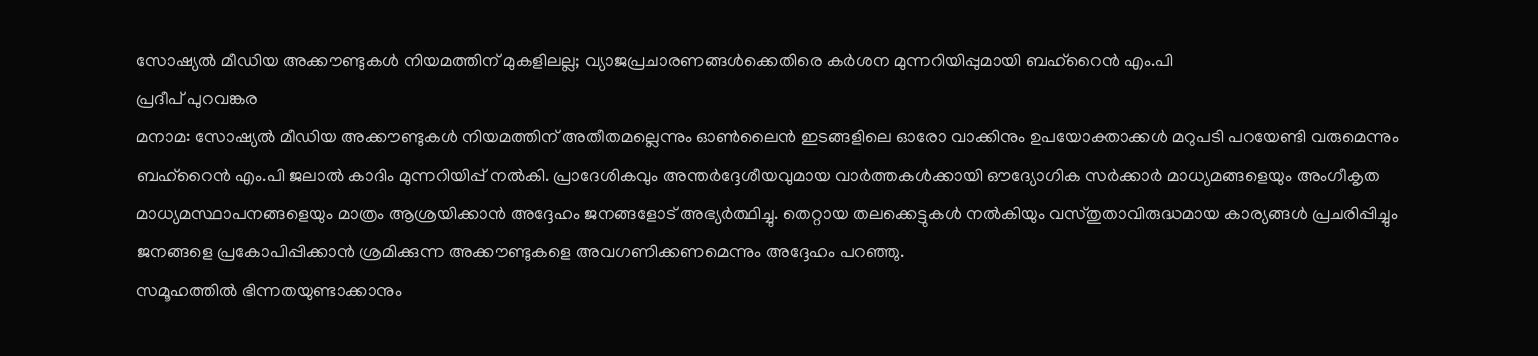സോഷ്യൽ മീഡിയ അക്കൗണ്ടുകൾ നിയമത്തിന് മുകളിലല്ല; വ്യാജപ്രചാരണങ്ങൾക്കെതിരെ കർശന മുന്നറിയിപ്പുമായി ബഹ്റൈൻ എം.പി
പ്രദീപ് പുറവങ്കര
മനാമ: സോഷ്യൽ മീഡിയ അക്കൗണ്ടുകൾ നിയമത്തിന് അതീതമല്ലെന്നും ഓൺലൈൻ ഇടങ്ങളിലെ ഓരോ വാക്കിനും ഉപയോക്താക്കൾ മറുപടി പറയേണ്ടി വരുമെന്നും ബഹ്റൈൻ എം.പി ജലാൽ കാദിം മുന്നറിയിപ്പ് നൽകി. പ്രാദേശികവും അന്തർദ്ദേശീയവുമായ വാർത്തകൾക്കായി ഔദ്യോഗിക സർക്കാർ മാധ്യമങ്ങളെയും അംഗീകൃത മാധ്യമസ്ഥാപനങ്ങളെയും മാത്രം ആശ്രയിക്കാൻ അദ്ദേഹം ജനങ്ങളോട് അഭ്യർത്ഥിച്ചു. തെറ്റായ തലക്കെട്ടുകൾ നൽകിയും വസ്തുതാവിരുദ്ധമായ കാര്യങ്ങൾ പ്രചരിപ്പിച്ചും ജനങ്ങളെ പ്രകോപിപ്പിക്കാൻ ശ്രമിക്കുന്ന അക്കൗണ്ടുകളെ അവഗണിക്കണമെന്നും അദ്ദേഹം പറഞ്ഞു.
സമൂഹത്തിൽ ഭിന്നതയുണ്ടാക്കാനും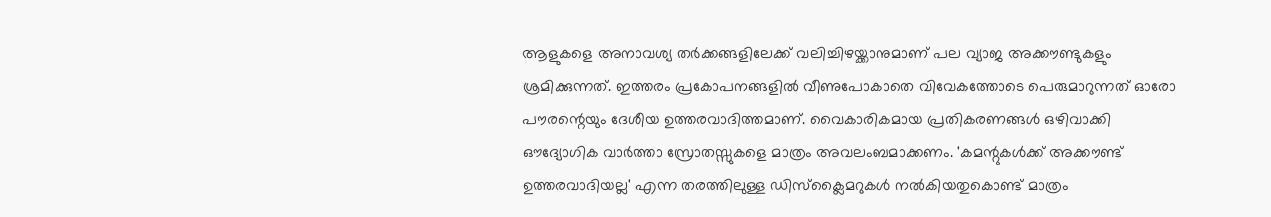ആളുകളെ അനാവശ്യ തർക്കങ്ങളിലേക്ക് വലിച്ചിഴയ്ക്കാനുമാണ് പല വ്യാജ അക്കൗണ്ടുകളും ശ്രമിക്കുന്നത്. ഇത്തരം പ്രകോപനങ്ങളിൽ വീണുപോകാതെ വിവേകത്തോടെ പെരുമാറുന്നത് ഓരോ പൗരന്റെയും ദേശീയ ഉത്തരവാദിത്തമാണ്. വൈകാരികമായ പ്രതികരണങ്ങൾ ഒഴിവാക്കി ഔദ്യോഗിക വാർത്താ സ്രോതസ്സുകളെ മാത്രം അവലംബമാക്കണം. 'കമന്റുകൾക്ക് അക്കൗണ്ട് ഉത്തരവാദിയല്ല' എന്ന തരത്തിലുള്ള ഡിസ്ക്ലൈമറുകൾ നൽകിയതുകൊണ്ട് മാത്രം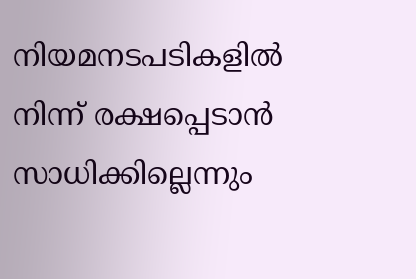നിയമനടപടികളിൽ നിന്ന് രക്ഷപ്പെടാൻ സാധിക്കില്ലെന്നും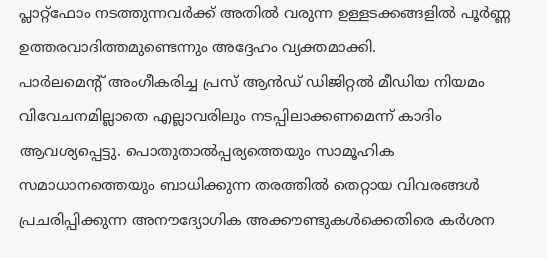പ്ലാറ്റ്ഫോം നടത്തുന്നവർക്ക് അതിൽ വരുന്ന ഉള്ളടക്കങ്ങളിൽ പൂർണ്ണ ഉത്തരവാദിത്തമുണ്ടെന്നും അദ്ദേഹം വ്യക്തമാക്കി.
പാർലമെന്റ് അംഗീകരിച്ച പ്രസ് ആൻഡ് ഡിജിറ്റൽ മീഡിയ നിയമം വിവേചനമില്ലാതെ എല്ലാവരിലും നടപ്പിലാക്കണമെന്ന് കാദിം ആവശ്യപ്പെട്ടു. പൊതുതാൽപ്പര്യത്തെയും സാമൂഹിക സമാധാനത്തെയും ബാധിക്കുന്ന തരത്തിൽ തെറ്റായ വിവരങ്ങൾ പ്രചരിപ്പിക്കുന്ന അനൗദ്യോഗിക അക്കൗണ്ടുകൾക്കെതിരെ കർശന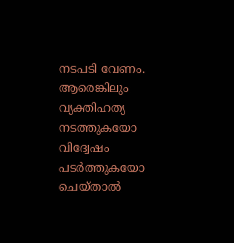നടപടി വേണം. ആരെങ്കിലും വ്യക്തിഹത്യ നടത്തുകയോ വിദ്വേഷം പടർത്തുകയോ ചെയ്താൽ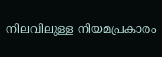നിലവിലുള്ള നിയമപ്രകാരം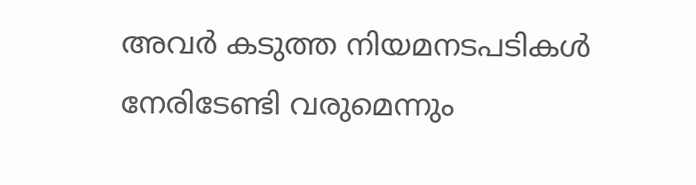അവർ കടുത്ത നിയമനടപടികൾ നേരിടേണ്ടി വരുമെന്നും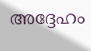അദ്ദേഹം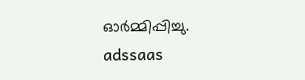ഓർമ്മിപ്പിച്ചു.
adssaas